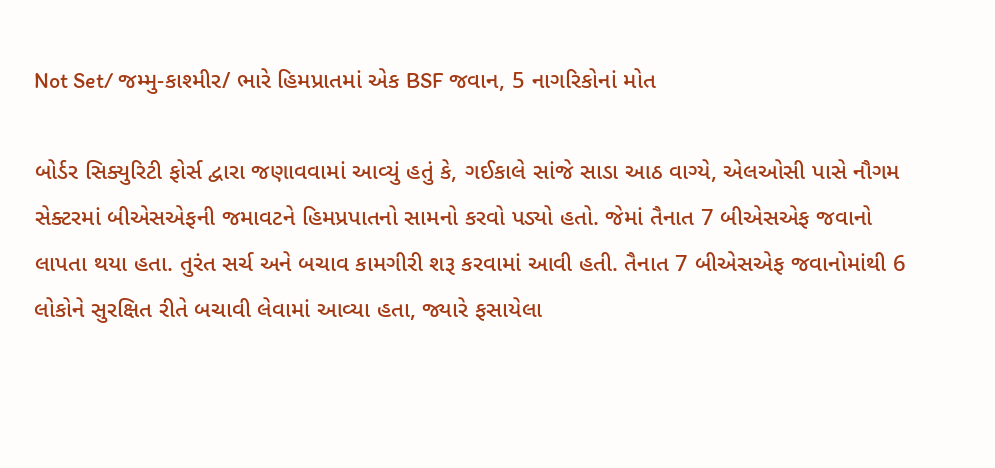Not Set/ જમ્મુ-કાશ્મીર/ ભારે હિમપ્રાતમાં એક BSF જવાન, 5 નાગરિકોનાં મોત

બોર્ડર સિક્યુરિટી ફોર્સ દ્વારા જણાવવામાં આવ્યું હતું કે, ગઈકાલે સાંજે સાડા આઠ વાગ્યે, એલઓસી પાસે નૌગમ સેક્ટરમાં બીએસએફની જમાવટને હિમપ્રપાતનો સામનો કરવો પડ્યો હતો. જેમાં તૈનાત 7 બીએસએફ જવાનો લાપતા થયા હતા. તુરંત સર્ચ અને બચાવ કામગીરી શરૂ કરવામાં આવી હતી. તૈનાત 7 બીએસએફ જવાનોમાંથી 6 લોકોને સુરક્ષિત રીતે બચાવી લેવામાં આવ્યા હતા, જ્યારે ફસાયેલા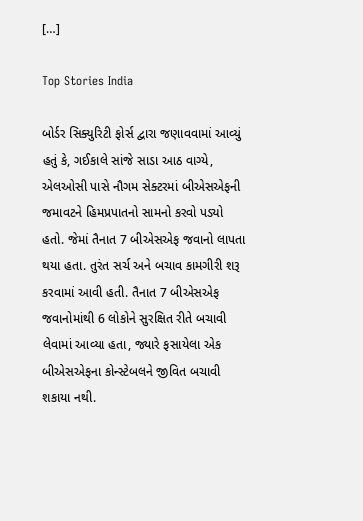[…]

Top Stories India

બોર્ડર સિક્યુરિટી ફોર્સ દ્વારા જણાવવામાં આવ્યું હતું કે, ગઈકાલે સાંજે સાડા આઠ વાગ્યે, એલઓસી પાસે નૌગમ સેક્ટરમાં બીએસએફની જમાવટને હિમપ્રપાતનો સામનો કરવો પડ્યો હતો. જેમાં તૈનાત 7 બીએસએફ જવાનો લાપતા થયા હતા. તુરંત સર્ચ અને બચાવ કામગીરી શરૂ કરવામાં આવી હતી. તૈનાત 7 બીએસએફ જવાનોમાંથી 6 લોકોને સુરક્ષિત રીતે બચાવી લેવામાં આવ્યા હતા, જ્યારે ફસાયેલા એક બીએસએફના કોન્સ્ટેબલને જીવિત બચાવી શકાયા નથી.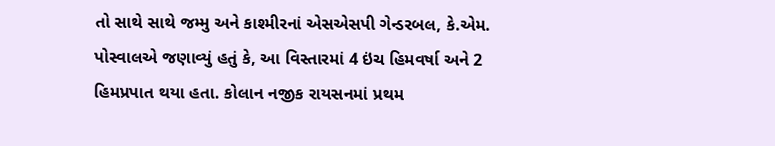તો સાથે સાથે જમ્મુ અને કાશ્મીરનાં એસએસપી ગેન્ડરબલ, કે.એમ. પોસ્વાલએ જણાવ્યું હતું કે, આ વિસ્તારમાં 4 ઇંચ હિમવર્ષા અને 2 હિમપ્રપાત થયા હતા. કોલાન નજીક રાયસનમાં પ્રથમ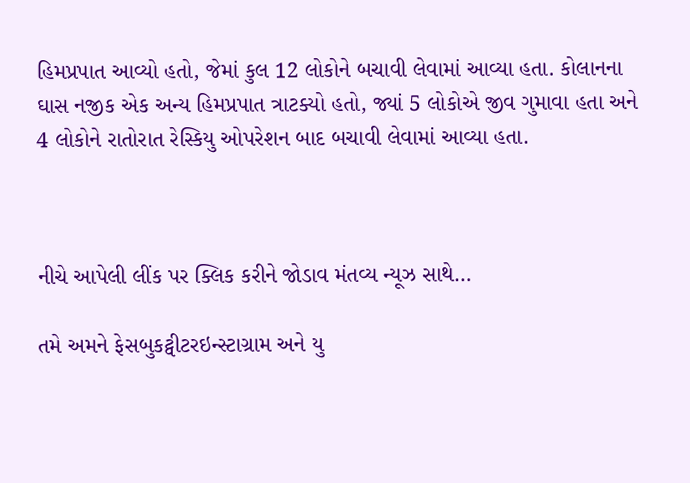હિમપ્રપાત આવ્યો હતો, જેમાં કુલ 12 લોકોને બચાવી લેવામાં આવ્યા હતા. કોલાનના ઘાસ નજીક એક અન્ય હિમપ્રપાત ત્રાટક્યો હતો, જ્યાં 5 લોકોએ જીવ ગુમાવા હતા અને 4 લોકોને રાતોરાત રેસ્કિયુ ઓપરેશન બાદ બચાવી લેવામાં આવ્યા હતા.



નીચે આપેલી લીંક પર ક્લિક કરીને જોડાવ મંતવ્ય ન્યૂઝ સાથે…

તમે અમને ફેસબુકટ્વીટરઇન્સ્ટાગ્રામ અને યુ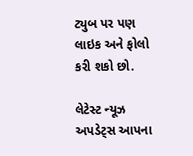ટ્યુબ પર પણ લાઇક અને ફોલો કરી શકો છો.

લેટેસ્ટ ન્યૂઝ અપડેટ્સ આપના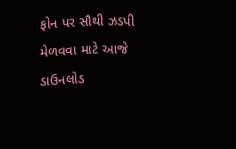ફોન પર સૌથી ઝડપી મેળવવા માટે આજે ડાઉનલોડ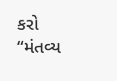કરો “મંતવ્ય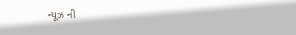ન્યૂઝ ની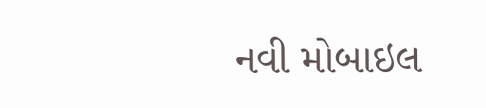નવી મોબાઇલ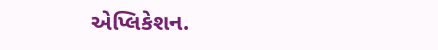એપ્લિકેશન.